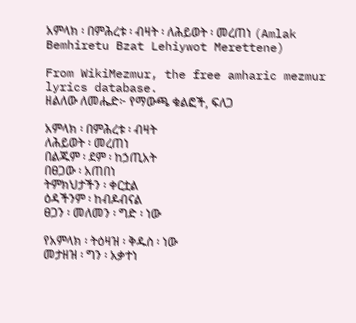አምላክ ፡ በምሕረቱ ፡ ብዛት ፡ ለሕይወት ፡ መረጠነ (Amlak Bemhiretu Bzat Lehiywot Merettene)

From WikiMezmur, the free amharic mezmur lyrics database.
ዘልለው ለመሔድ፦ የማውጫ ቁልፎች, ፍለጋ

አምላክ ፡ በምሕረቱ ፡ ብዛት
ለሕይወት ፡ መረጠነ
በልጁም ፡ ደም ፡ ከኃጢአት
በፀጋው ፡ አጠበነ
ትምክህታችን ፡ ቀርቷል
ዕዳችንም ፡ ከብዶብናል
ፀጋን ፡ መለመን ፡ ግድ ፡ ነው

የአምላክ ፡ ትዕዛዝ ፡ ቅዱስ ፡ ነው
መታዘዝ ፡ ግን ፡ አቃተነ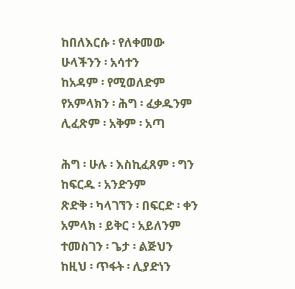ከበለእርሱ ፡ የለቀመው
ሁላችንን ፡ አሳተን
ከአዳም ፡ የሚወለድም
የአምላክን ፡ ሕግ ፡ ፈቃዱንም
ሊፈጽም ፡ አቅም ፡ አጣ

ሕግ ፡ ሁሉ ፡ እስኪፈጸም ፡ ግን
ከፍርዱ ፡ አንድንም
ጽድቅ ፡ ካላገኘን ፡ በፍርድ ፡ ቀን
አምላክ ፡ ይቅር ፡ አይለንም
ተመስገን ፡ ጌታ ፡ ልጅህን
ከዚህ ፡ ጥፋት ፡ ሊያድነን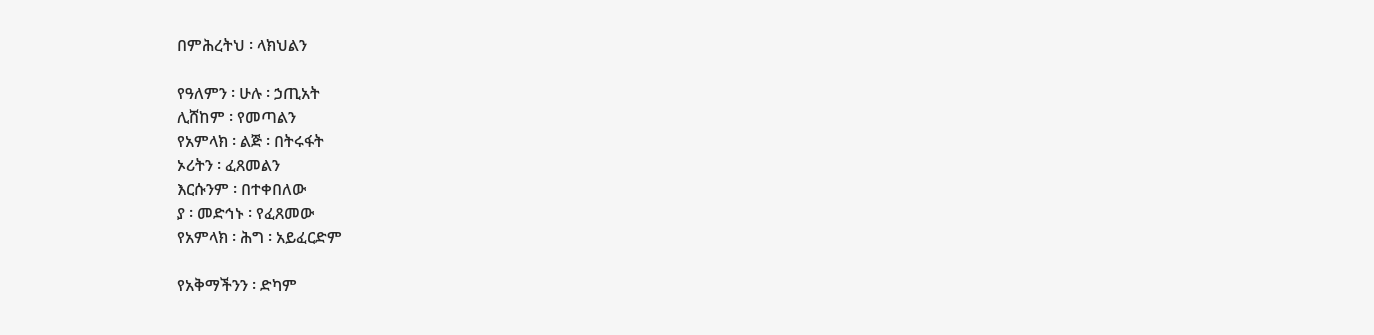በምሕረትህ ፡ ላክህልን

የዓለምን ፡ ሁሉ ፡ ኃጢአት
ሊሸከም ፡ የመጣልን
የአምላክ ፡ ልጅ ፡ በትሩፋት
ኦሪትን ፡ ፈጸመልን
እርሱንም ፡ በተቀበለው
ያ ፡ መድኅኑ ፡ የፈጸመው
የአምላክ ፡ ሕግ ፡ አይፈርድም

የአቅማችንን ፡ ድካም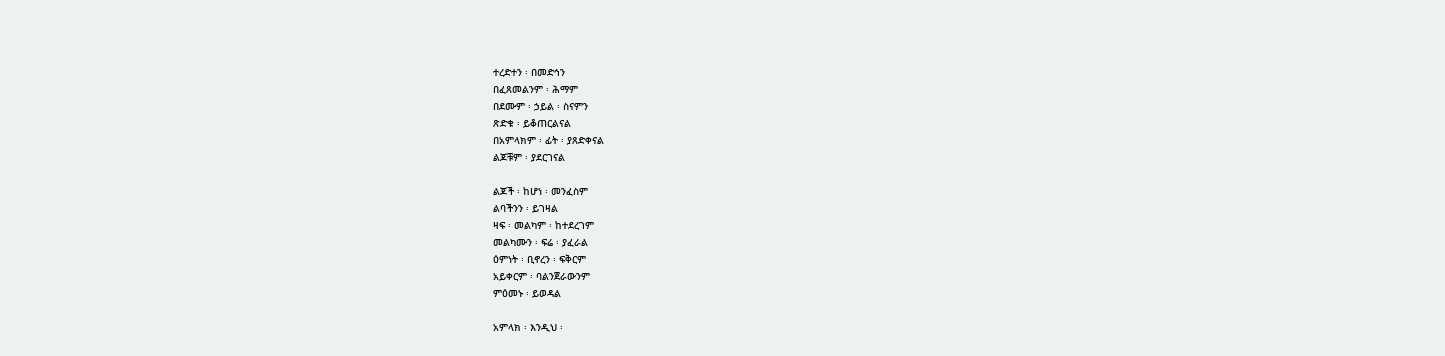ተረድተን ፡ በመድኅን
በፈጸመልንም ፡ ሕማም
በደሙም ፡ ኃይል ፡ ስናምን
ጽድቁ ፡ ይቆጠርልናል
በአምላክም ፡ ፊት ፡ ያጸድቀናል
ልጆቹም ፡ ያደርገናል

ልጆች ፡ ከሆነ ፡ መንፈስም
ልባችንን ፡ ይገዛል
ዛፍ ፡ መልካም ፡ ከተደረገም
መልካሙን ፡ ፍሬ ፡ ያፈራል
ዕምነት ፡ ቢኖረን ፡ ፍቅርም
አይቀርም ፡ ባልንጀራውንም
ምዕመኑ ፡ ይወዳል

አምላክ ፡ እንዲህ ፡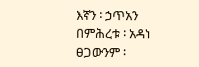እኛን ፡ ኃጥአን
በምሕረቱ ፡ አዳነ
ፀጋውንም ፡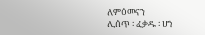ለምዕመናን
ሊሰጥ ፡ ፈቃዱ ፡ ሆነ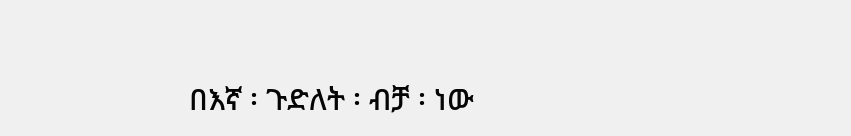በእኛ ፡ ጉድለት ፡ ብቻ ፡ ነው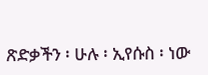ጽድቃችን ፡ ሁሉ ፡ ኢየሱስ ፡ ነው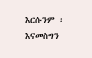እርሱንም ፡ እናመስግን